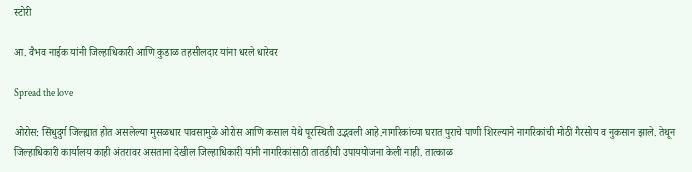स्टोरी

आ. वैभव नाईक यांनी जिल्हाधिकारी आणि कुडाळ तहसीलदार यांना धरले धारेवर

Spread the love

ओरोस: सिंधुदुर्ग जिल्ह्यात होत असलेल्या मुसळधार पावसामुळे ओरोस आणि कसाल येथे पूरस्थिती उद्भवली आहे.नागरिकांच्या घरात पुराचे पाणी शिरल्याने नागरिकांची मोठी गैरसोय व नुकसान झाले. तेथून जिल्हाधिकारी कार्यालय काही अंतरावर असताना देखील जिल्हाधिकारी यांनी नागरिकांसाठी तातडीची उपाययोजना केली नाही. तात्काळ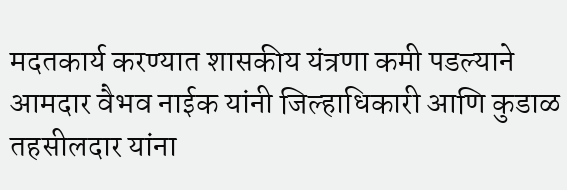मदतकार्य करण्यात शासकीय यंत्रणा कमी पडल्याने आमदार वैभव नाईक यांनी जिल्हाधिकारी आणि कुडाळ तहसीलदार यांना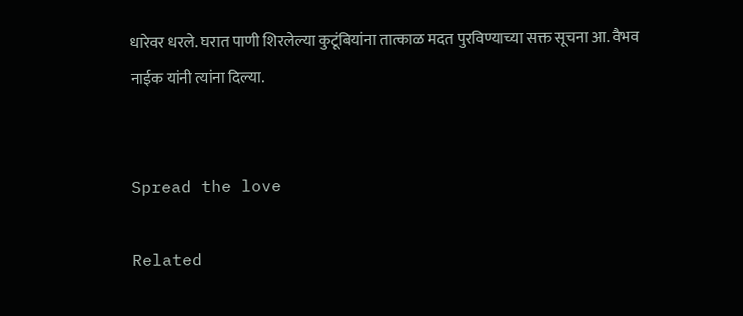धारेवर धरले. घरात पाणी शिरलेल्या कुटूंबियांना तात्काळ मदत पुरविण्याच्या सक्त सूचना आ. वैभव नाईक यांनी त्यांना दिल्या.


Spread the love

Related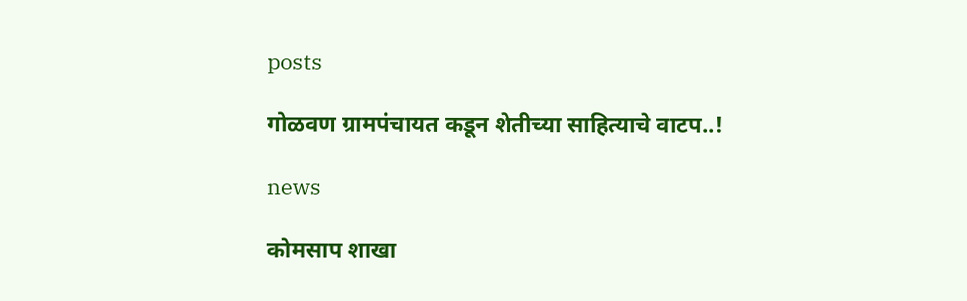posts

गोळवण ग्रामपंचायत कडून शेतीच्या साहित्याचे वाटप..!

news

कोमसाप शाखा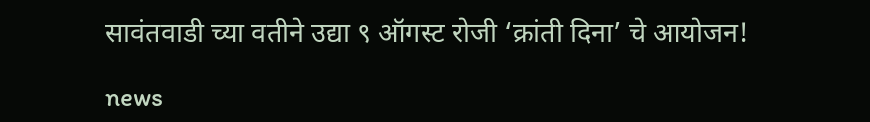सावंतवाडी च्या वतीने उद्या ९ ऑगस्ट रोजी ‘क्रांती दिना’ चे आयोजन!

news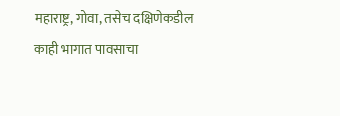महाराष्ट्र, गोवा, तसेच दक्षिणेकडील काही भागात पावसाचा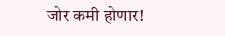जोर कमी होणार!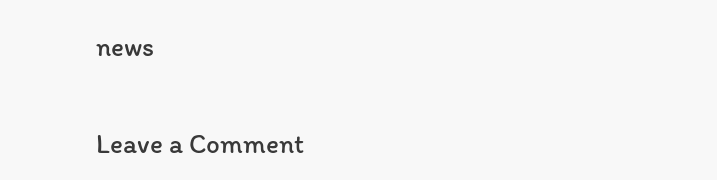news

Leave a Comment